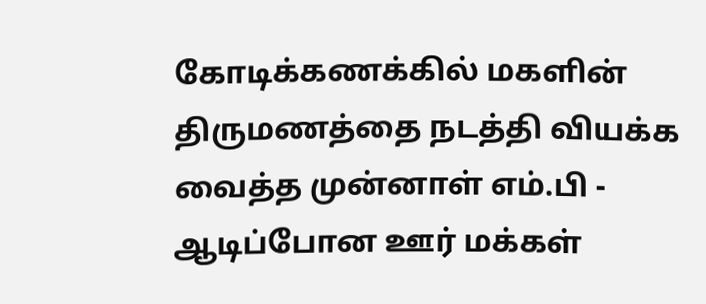கோடிக்கணக்கில் மகளின் திருமணத்தை நடத்தி வியக்க வைத்த முன்னாள் எம்.பி - ஆடிப்போன ஊர் மக்கள்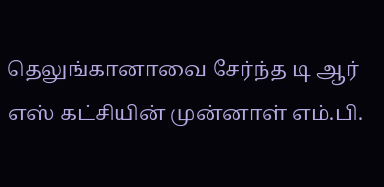தெலுங்கானாவை சேர்ந்த டி ஆர் எஸ் கட்சியின் முன்னாள் எம்.பி.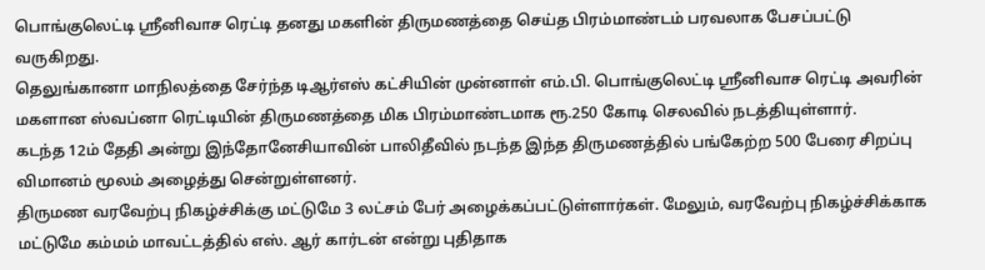பொங்குலெட்டி ஸ்ரீனிவாச ரெட்டி தனது மகளின் திருமணத்தை செய்த பிரம்மாண்டம் பரவலாக பேசப்பட்டு வருகிறது.
தெலுங்கானா மாநிலத்தை சேர்ந்த டிஆர்எஸ் கட்சியின் முன்னாள் எம்.பி. பொங்குலெட்டி ஸ்ரீனிவாச ரெட்டி அவரின் மகளான ஸ்வப்னா ரெட்டியின் திருமணத்தை மிக பிரம்மாண்டமாக ரூ.250 கோடி செலவில் நடத்தியுள்ளார்.
கடந்த 12ம் தேதி அன்று இந்தோனேசியாவின் பாலிதீவில் நடந்த இந்த திருமணத்தில் பங்கேற்ற 500 பேரை சிறப்பு விமானம் மூலம் அழைத்து சென்றுள்ளனர்.
திருமண வரவேற்பு நிகழ்ச்சிக்கு மட்டுமே 3 லட்சம் பேர் அழைக்கப்பட்டுள்ளார்கள். மேலும், வரவேற்பு நிகழ்ச்சிக்காக மட்டுமே கம்மம் மாவட்டத்தில் எஸ். ஆர் கார்டன் என்று புதிதாக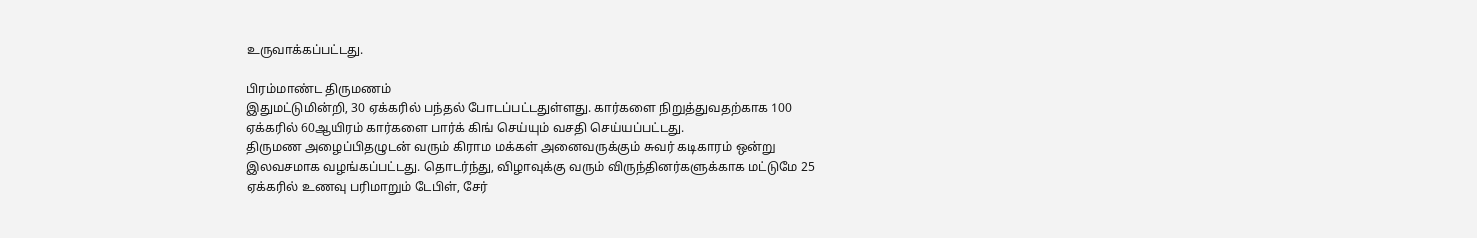உருவாக்கப்பட்டது.

பிரம்மாண்ட திருமணம்
இதுமட்டுமின்றி, 30 ஏக்கரில் பந்தல் போடப்பட்டதுள்ளது. கார்களை நிறுத்துவதற்காக 100 ஏக்கரில் 60ஆயிரம் கார்களை பார்க் கிங் செய்யும் வசதி செய்யப்பட்டது.
திருமண அழைப்பிதழுடன் வரும் கிராம மக்கள் அனைவருக்கும் சுவர் கடிகாரம் ஒன்று இலவசமாக வழங்கப்பட்டது. தொடர்ந்து, விழாவுக்கு வரும் விருந்தினர்களுக்காக மட்டுமே 25 ஏக்கரில் உணவு பரிமாறும் டேபிள், சேர்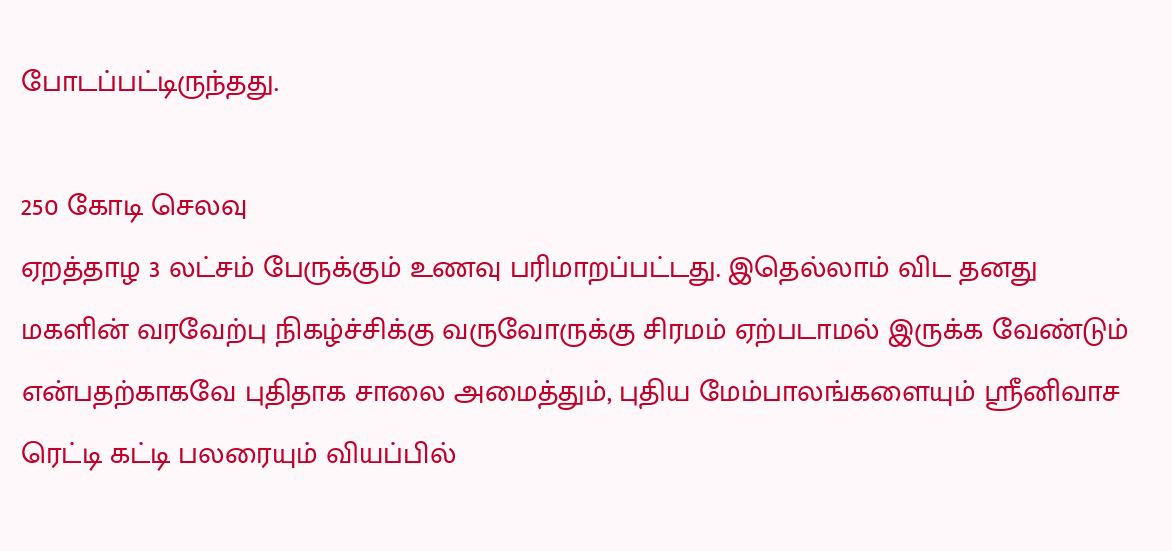போடப்பட்டிருந்தது.

250 கோடி செலவு
ஏறத்தாழ 3 லட்சம் பேருக்கும் உணவு பரிமாறப்பட்டது. இதெல்லாம் விட தனது மகளின் வரவேற்பு நிகழ்ச்சிக்கு வருவோருக்கு சிரமம் ஏற்படாமல் இருக்க வேண்டும் என்பதற்காகவே புதிதாக சாலை அமைத்தும், புதிய மேம்பாலங்களையும் ஸ்ரீனிவாச ரெட்டி கட்டி பலரையும் வியப்பில்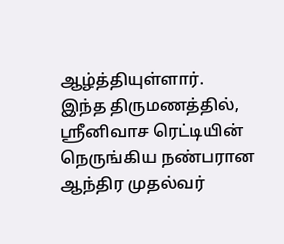ஆழ்த்தியுள்ளார்.
இந்த திருமணத்தில், ஸ்ரீனிவாச ரெட்டியின் நெருங்கிய நண்பரான ஆந்திர முதல்வர்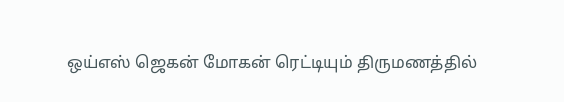ஒய்எஸ் ஜெகன் மோகன் ரெட்டியும் திருமணத்தில்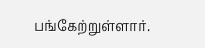பங்கேற்றுள்ளார்.